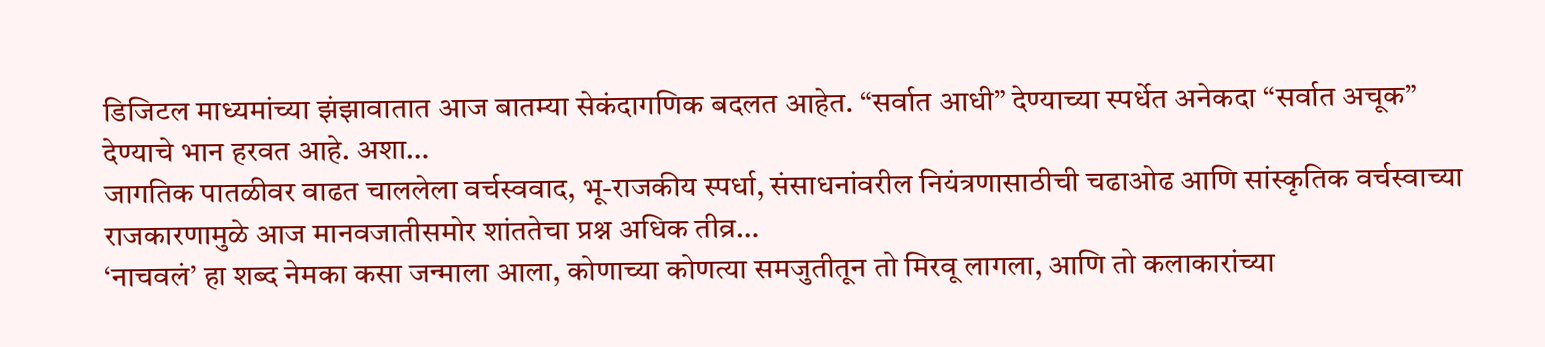डिजिटल माध्यमांच्या झंझावातात आज बातम्या सेकंदागणिक बदलत आहेत. “सर्वात आधी” देण्याच्या स्पर्धेत अनेकदा “सर्वात अचूक” देण्याचे भान हरवत आहे. अशा…
जागतिक पातळीवर वाढत चाललेला वर्चस्ववाद, भू-राजकीय स्पर्धा, संसाधनांवरील नियंत्रणासाठीची चढाओढ आणि सांस्कृतिक वर्चस्वाच्या राजकारणामुळे आज मानवजातीसमोर शांततेचा प्रश्न अधिक तीव्र…
‘नाचवलं’ हा शब्द नेमका कसा जन्माला आला, कोणाच्या कोणत्या समजुतीतून तो मिरवू लागला, आणि तो कलाकारांच्या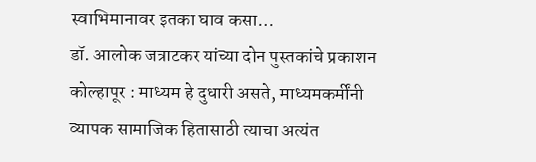स्वाभिमानावर इतका घाव कसा…
डॉ. आलोक जत्राटकर यांच्या दोन पुस्तकांचे प्रकाशन कोल्हापूर : माध्यम हे दुधारी असते, माध्यमकर्मींनी व्यापक सामाजिक हितासाठी त्याचा अत्यंत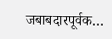जबाबदारपूर्वक…